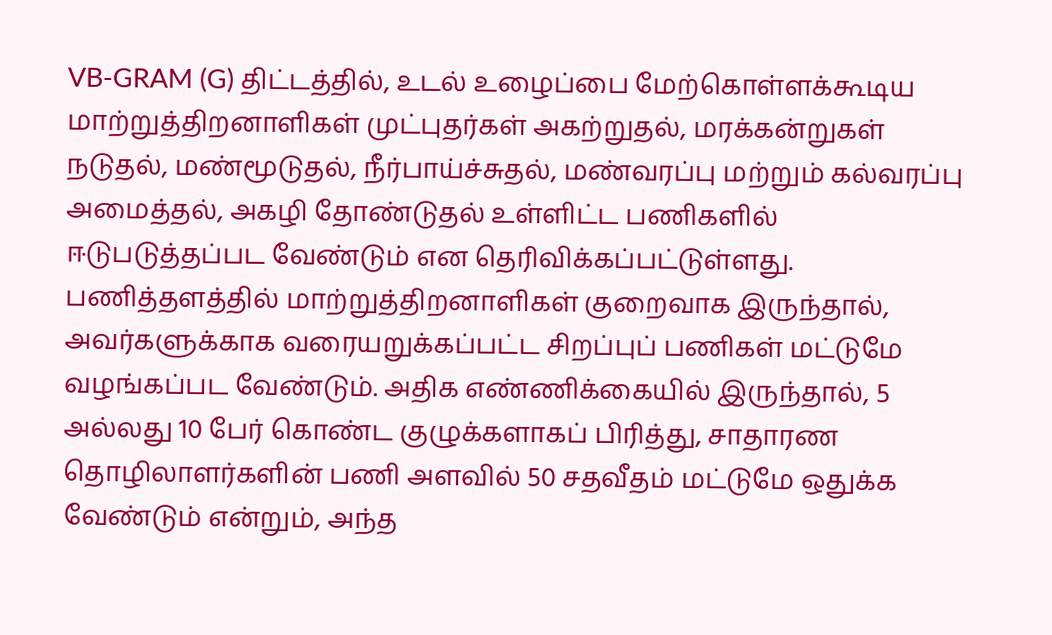VB-GRAM (G) திட்டத்தில், உடல் உழைப்பை மேற்கொள்ளக்கூடிய மாற்றுத்திறனாளிகள் முட்புதர்கள் அகற்றுதல், மரக்கன்றுகள் நடுதல், மண்மூடுதல், நீர்பாய்ச்சுதல், மண்வரப்பு மற்றும் கல்வரப்பு அமைத்தல், அகழி தோண்டுதல் உள்ளிட்ட பணிகளில் ஈடுபடுத்தப்பட வேண்டும் என தெரிவிக்கப்பட்டுள்ளது.
பணித்தளத்தில் மாற்றுத்திறனாளிகள் குறைவாக இருந்தால், அவர்களுக்காக வரையறுக்கப்பட்ட சிறப்புப் பணிகள் மட்டுமே வழங்கப்பட வேண்டும். அதிக எண்ணிக்கையில் இருந்தால், 5 அல்லது 10 பேர் கொண்ட குழுக்களாகப் பிரித்து, சாதாரண தொழிலாளர்களின் பணி அளவில் 50 சதவீதம் மட்டுமே ஒதுக்க வேண்டும் என்றும், அந்த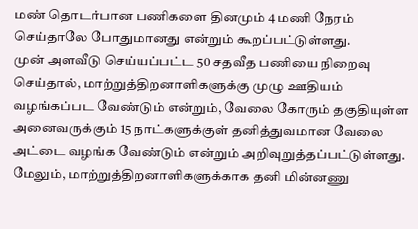மண் தொடர்பான பணிகளை தினமும் 4 மணி நேரம் செய்தாலே போதுமானது என்றும் கூறப்பட்டுள்ளது.
முன் அளவீடு செய்யப்பட்ட 50 சதவீத பணியை நிறைவு செய்தால், மாற்றுத்திறனாளிகளுக்கு முழு ஊதியம் வழங்கப்பட வேண்டும் என்றும், வேலை கோரும் தகுதியுள்ள அனைவருக்கும் 15 நாட்களுக்குள் தனித்துவமான வேலை அட்டை வழங்க வேண்டும் என்றும் அறிவுறுத்தப்பட்டுள்ளது.
மேலும், மாற்றுத்திறனாளிகளுக்காக தனி மின்னணு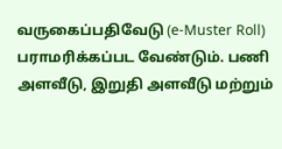வருகைப்பதிவேடு (e-Muster Roll) பராமரிக்கப்பட வேண்டும். பணி அளவீடு, இறுதி அளவீடு மற்றும்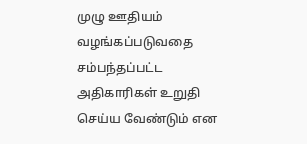முழு ஊதியம் வழங்கப்படுவதை சம்பந்தப்பட்ட அதிகாரிகள் உறுதி செய்ய வேண்டும் என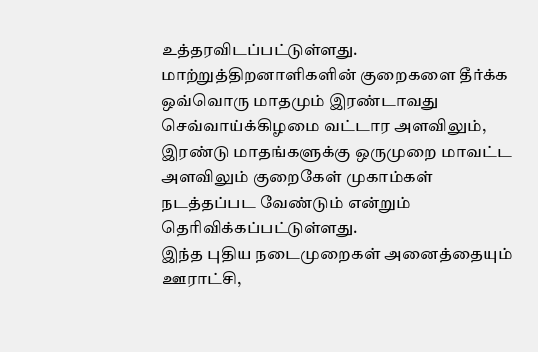உத்தரவிடப்பட்டுள்ளது.
மாற்றுத்திறனாளிகளின் குறைகளை தீர்க்க ஒவ்வொரு மாதமும் இரண்டாவது செவ்வாய்க்கிழமை வட்டார அளவிலும், இரண்டு மாதங்களுக்கு ஒருமுறை மாவட்ட அளவிலும் குறைகேள் முகாம்கள் நடத்தப்பட வேண்டும் என்றும் தெரிவிக்கப்பட்டுள்ளது.
இந்த புதிய நடைமுறைகள் அனைத்தையும் ஊராட்சி,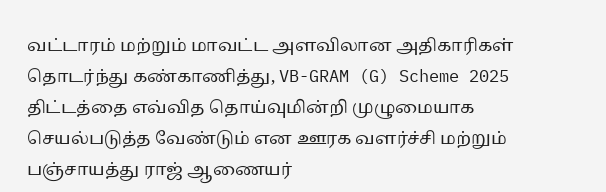வட்டாரம் மற்றும் மாவட்ட அளவிலான அதிகாரிகள் தொடர்ந்து கண்காணித்து, VB-GRAM (G) Scheme 2025 திட்டத்தை எவ்வித தொய்வுமின்றி முழுமையாக செயல்படுத்த வேண்டும் என ஊரக வளர்ச்சி மற்றும் பஞ்சாயத்து ராஜ் ஆணையர்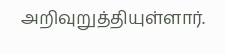அறிவுறுத்தியுள்ளார்.